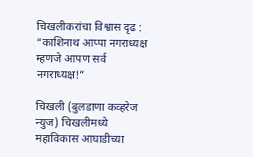चिखलीकरांचा विश्वास दृढ : “काशिनाथ आप्पा नगराध्यक्ष म्हणजे आपण सर्व नगराध्यक्ष!”

चिखली (बुलडाणा कव्हरेज न्युज) चिखलीमध्ये महाविकास आघाडीच्या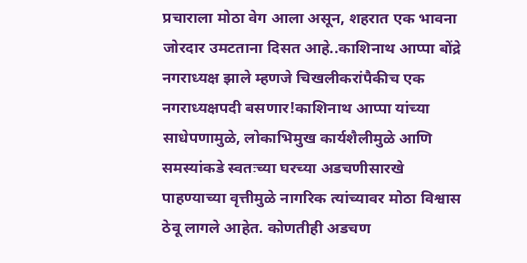प्रचाराला मोठा वेग आला असून, शहरात एक भावना जोरदार उमटताना दिसत आहे..काशिनाथ आप्पा बोंद्रे नगराध्यक्ष झाले म्हणजे चिखलीकरांपैकीच एक नगराध्यक्षपदी बसणार!काशिनाथ आप्पा यांच्या साधेपणामुळे, लोकाभिमुख कार्यशैलीमुळे आणि समस्यांकडे स्वतःच्या घरच्या अडचणीसारखे पाहण्याच्या वृत्तीमुळे नागरिक त्यांच्यावर मोठा विश्वास ठेवू लागले आहेत. कोणतीही अडचण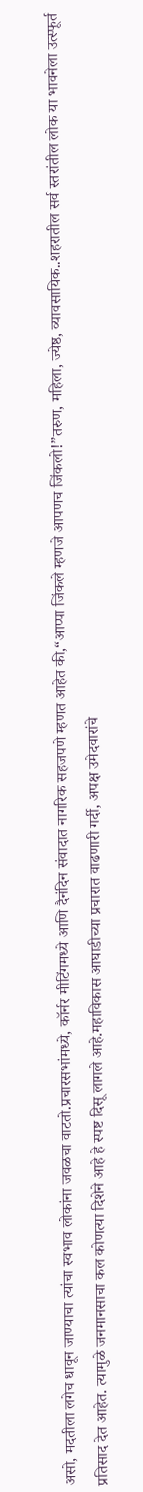असो, मदतीला लगेच धावून जाण्याचा त्यांचा स्वभाव लोकांना जवळचा वाटतो.प्रचारसभांमध्ये, कॉर्नर मीटिंगमध्ये आणि दैनंदिन संवादात नागरिक सहजपणे म्हणत आहेत की,“आप्पा जिंकले म्हणजे आपणच जिंकलो!”तरुण, महिला, ज्येष्ठ, व्यावसायिक..शहरातील सर्व स्तरांतील लोक या भावनेला उत्स्फूर्त प्रतिसाद देत आहेत. त्यामुळे जनमानसाचा कल कोणत्या दिशेने आहे हे स्पष्ट दिसू लागले आहे.महाविकास आघाडीच्या प्रचारात वाढणारी गर्दी, अपक्ष उमेदवारांचे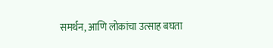समर्थन, आणि लोकांचा उत्साह बघता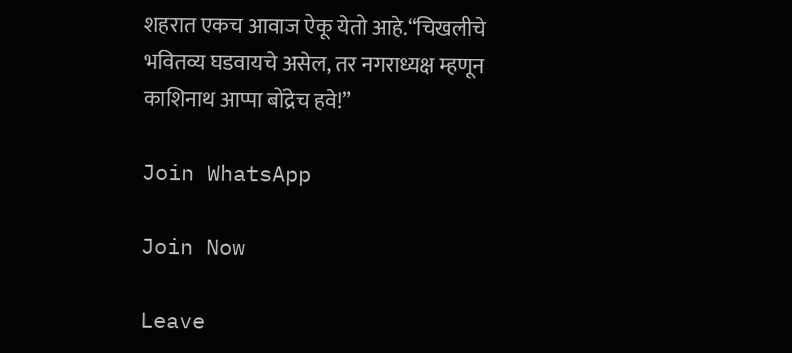शहरात एकच आवाज ऐकू येतो आहे.“चिखलीचे भवितव्य घडवायचे असेल, तर नगराध्यक्ष म्हणून काशिनाथ आप्पा बोंद्रेच हवे!”

Join WhatsApp

Join Now

Leave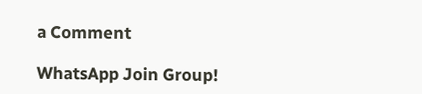a Comment

WhatsApp Join Group!